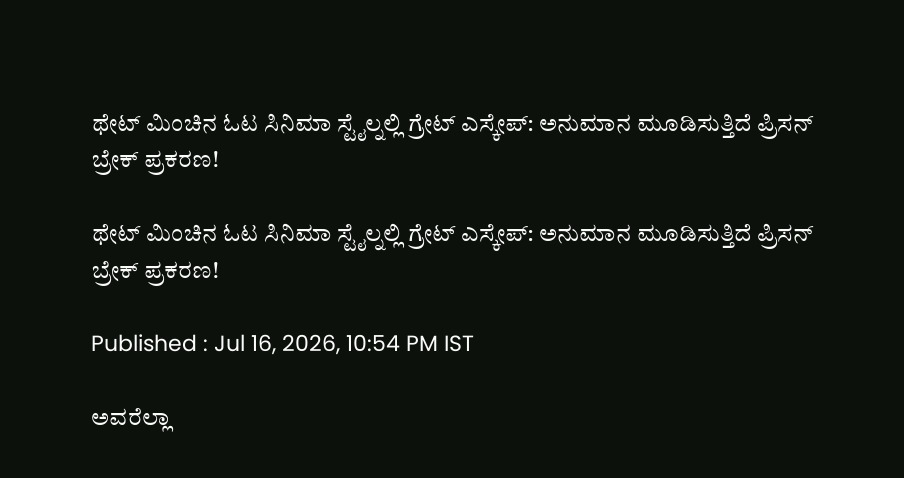ಥೇಟ್ ಮಿಂಚಿನ ಓಟ ಸಿನಿಮಾ ಸ್ಟೈಲ್ನಲ್ಲಿ ಗ್ರೇಟ್ ಎಸ್ಕೇಪ್: ಅನುಮಾನ ಮೂಡಿಸುತ್ತಿದೆ ಪ್ರಿಸನ್ ಬ್ರೇಕ್ ಪ್ರಕರಣ!

ಥೇಟ್ ಮಿಂಚಿನ ಓಟ ಸಿನಿಮಾ ಸ್ಟೈಲ್ನಲ್ಲಿ ಗ್ರೇಟ್ ಎಸ್ಕೇಪ್: ಅನುಮಾನ ಮೂಡಿಸುತ್ತಿದೆ ಪ್ರಿಸನ್ ಬ್ರೇಕ್ ಪ್ರಕರಣ!

Published : Jul 16, 2026, 10:54 PM IST

ಅವರೆಲ್ಲಾ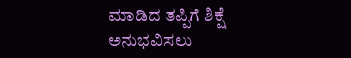ಮಾಡಿದ ತಪ್ಪಿಗೆ ಶಿಕ್ಷೆ ಅನುಭವಿಸಲು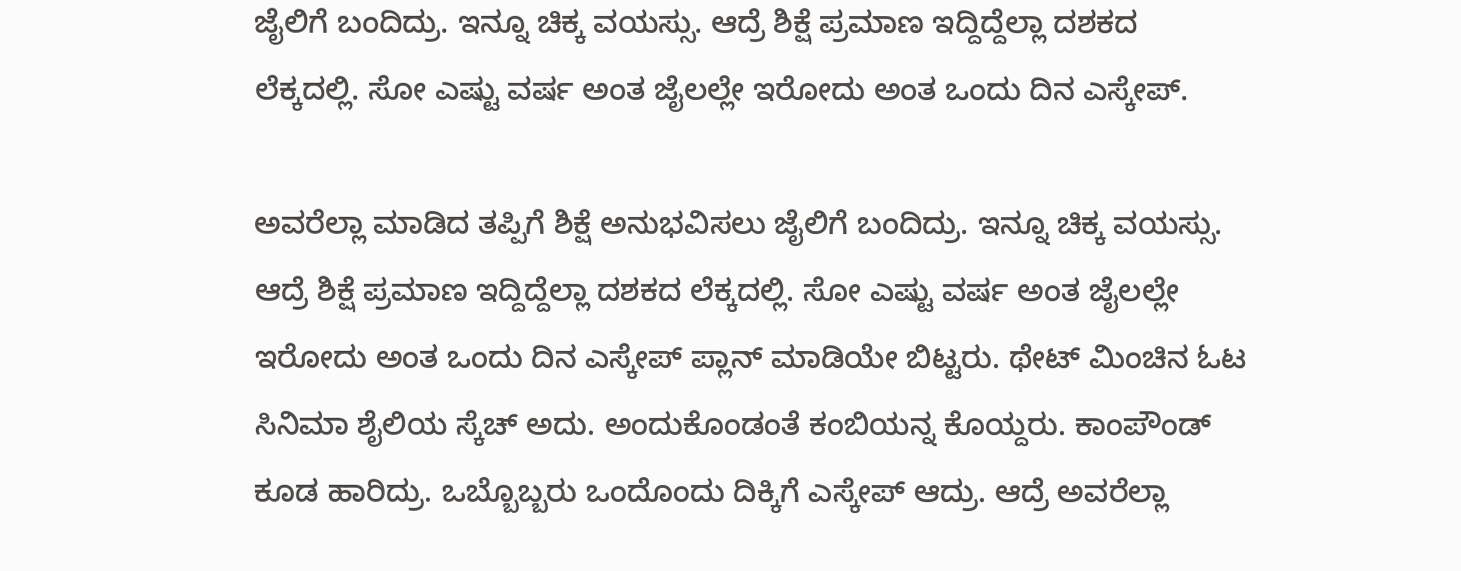ಜೈಲಿಗೆ ಬಂದಿದ್ರು. ಇನ್ನೂ ಚಿಕ್ಕ ವಯಸ್ಸು. ಆದ್ರೆ ಶಿಕ್ಷೆ ಪ್ರಮಾಣ ಇದ್ದಿದ್ದೆಲ್ಲಾ ದಶಕದ ಲೆಕ್ಕದಲ್ಲಿ. ಸೋ ಎಷ್ಟು ವರ್ಷ ಅಂತ ಜೈಲಲ್ಲೇ ಇರೋದು ಅಂತ ಒಂದು ದಿನ ಎಸ್ಕೇಪ್.

ಅವರೆಲ್ಲಾ ಮಾಡಿದ ತಪ್ಪಿಗೆ ಶಿಕ್ಷೆ ಅನುಭವಿಸಲು ಜೈಲಿಗೆ ಬಂದಿದ್ರು. ಇನ್ನೂ ಚಿಕ್ಕ ವಯಸ್ಸು. ಆದ್ರೆ ಶಿಕ್ಷೆ ಪ್ರಮಾಣ ಇದ್ದಿದ್ದೆಲ್ಲಾ ದಶಕದ ಲೆಕ್ಕದಲ್ಲಿ. ಸೋ ಎಷ್ಟು ವರ್ಷ ಅಂತ ಜೈಲಲ್ಲೇ ಇರೋದು ಅಂತ ಒಂದು ದಿನ ಎಸ್ಕೇಪ್ ಪ್ಲಾನ್ ಮಾಡಿಯೇ ಬಿಟ್ಟರು. ಥೇಟ್ ಮಿಂಚಿನ ಓಟ ಸಿನಿಮಾ ಶೈಲಿಯ ಸ್ಕೆಚ್ ಅದು. ಅಂದುಕೊಂಡಂತೆ ಕಂಬಿಯನ್ನ ಕೊಯ್ದರು. ಕಾಂಪೌಂಡ್ ಕೂಡ ಹಾರಿದ್ರು. ಒಬ್ಬೊಬ್ಬರು ಒಂದೊಂದು ದಿಕ್ಕಿಗೆ ಎಸ್ಕೇಪ್ ಆದ್ರು. ಆದ್ರೆ ಅವರೆಲ್ಲಾ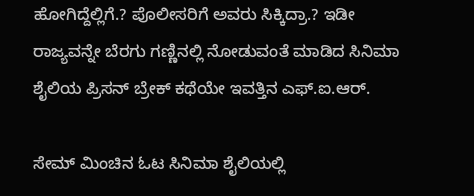ಹೋಗಿದ್ದೆಲ್ಲಿಗೆ.? ಪೊಲೀಸರಿಗೆ ಅವರು ಸಿಕ್ಕಿದ್ರಾ.? ಇಡೀ ರಾಜ್ಯವನ್ನೇ ಬೆರಗು ಗಣ್ಣಿನಲ್ಲಿ ನೋಡುವಂತೆ ಮಾಡಿದ ಸಿನಿಮಾ ಶೈಲಿಯ ಪ್ರಿಸನ್ ಬ್ರೇಕ್ ಕಥೆಯೇ ಇವತ್ತಿನ ಎಫ್.ಐ.ಆರ್.

ಸೇಮ್ ಮಿಂಚಿನ ಓಟ ಸಿನಿಮಾ ಶೈಲಿಯಲ್ಲಿ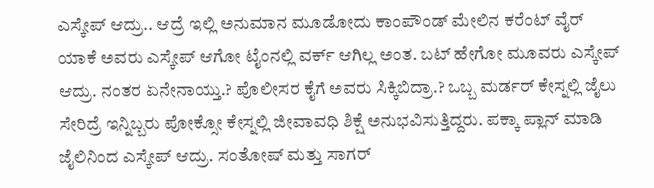ಎಸ್ಕೇಪ್ ಆದ್ರು.. ಆದ್ರೆ ಇಲ್ಲಿ ಅನುಮಾನ ಮೂಡೋದು ಕಾಂಪೌಂಡ್ ಮೇಲಿನ ಕರೆಂಟ್ ವೈರ್ ಯಾಕೆ ಅವರು ಎಸ್ಕೇಪ್ ಆಗೋ ಟೈಂನಲ್ಲಿ ವರ್ಕ್ ಆಗಿಲ್ಲ ಅಂತ. ಬಟ್ ಹೇಗೋ ಮೂವರು ಎಸ್ಕೇಪ್ ಆದ್ರು. ನಂತರ ಏನೇನಾಯ್ತು.? ಪೊಲೀಸರ ಕೈಗೆ ಅವರು ಸಿಕ್ಕಿಬಿದ್ರಾ.? ಒಬ್ಬ ಮರ್ಡರ್ ಕೇಸ್ನಲ್ಲಿ ಜೈಲು ಸೇರಿದ್ರೆ ಇನ್ನಿಬ್ಬರು ಪೋಕ್ಸೋ ಕೇಸ್ನಲ್ಲಿ ಜೀವಾವಧಿ ಶಿಕ್ಷೆ ಅನುಭವಿಸುತ್ತಿದ್ದರು. ಪಕ್ಕಾ ಪ್ಲಾನ್ ಮಾಡಿ ಜೈಲಿನಿಂದ ಎಸ್ಕೇಪ್ ಆದ್ರು. ಸಂತೋಷ್ ಮತ್ತು ಸಾಗರ್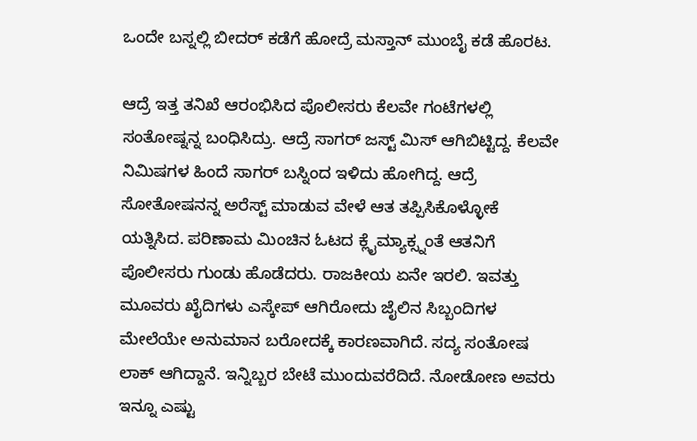ಒಂದೇ ಬಸ್ನಲ್ಲಿ ಬೀದರ್ ಕಡೆಗೆ ಹೋದ್ರೆ ಮಸ್ತಾನ್ ಮುಂಬೈ ಕಡೆ ಹೊರಟ.

ಆದ್ರೆ ಇತ್ತ ತನಿಖೆ ಆರಂಭಿಸಿದ ಪೊಲೀಸರು ಕೆಲವೇ ಗಂಟೆಗಳಲ್ಲಿ ಸಂತೋಷ್ನನ್ನ ಬಂಧಿಸಿದ್ರು. ಆದ್ರೆ ಸಾಗರ್ ಜಸ್ಟ್ ಮಿಸ್ ಆಗಿಬಿಟ್ಟಿದ್ದ. ಕೆಲವೇ ನಿಮಿಷಗಳ ಹಿಂದೆ ಸಾಗರ್ ಬಸ್ನಿಂದ ಇಳಿದು ಹೋಗಿದ್ದ. ಆದ್ರೆ ಸೋತೋಷನನ್ನ ಅರೆಸ್ಟ್ ಮಾಡುವ ವೇಳೆ ಆತ ತಪ್ಪಿಸಿಕೊಳ್ಳೋಕೆ ಯತ್ನಿಸಿದ. ಪರಿಣಾಮ ಮಿಂಚಿನ ಓಟದ ಕ್ಲೈಮ್ಯಾಕ್ಸ್ನಂತೆ ಆತನಿಗೆ ಪೊಲೀಸರು ಗುಂಡು ಹೊಡೆದರು. ರಾಜಕೀಯ ಏನೇ ಇರಲಿ. ಇವತ್ತು ಮೂವರು ಖೈದಿಗಳು ಎಸ್ಕೇಪ್ ಆಗಿರೋದು ಜೈಲಿನ ಸಿಬ್ಬಂದಿಗಳ ಮೇಲೆಯೇ ಅನುಮಾನ ಬರೋದಕ್ಕೆ ಕಾರಣವಾಗಿದೆ. ಸದ್ಯ ಸಂತೋಷ ಲಾಕ್ ಆಗಿದ್ದಾನೆ. ಇನ್ನಿಬ್ಬರ ಬೇಟೆ ಮುಂದುವರೆದಿದೆ. ನೋಡೋಣ ಅವರು ಇನ್ನೂ ಎಷ್ಟು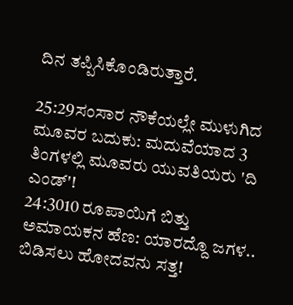ದಿನ ತಪ್ಪಿಸಿಕೊಂಡಿರುತ್ತಾರೆ.

25:29ಸಂಸಾರ ನೌಕೆಯಲ್ಲೇ ಮುಳುಗಿದ ಮೂವರ ಬದುಕು: ಮದುವೆಯಾದ 3 ತಿಂಗಳಲ್ಲಿ ಮೂವರು ಯುವತಿಯರು 'ದಿ ಎಂಡ್'!
24:3010 ರೂಪಾಯಿಗೆ ಬಿತ್ತು ಅಮಾಯಕನ ಹೆಣ: ಯಾರದ್ದೊ ಜಗಳ.. ಬಿಡಿಸಲು ಹೋದವನು ಸತ್ತ!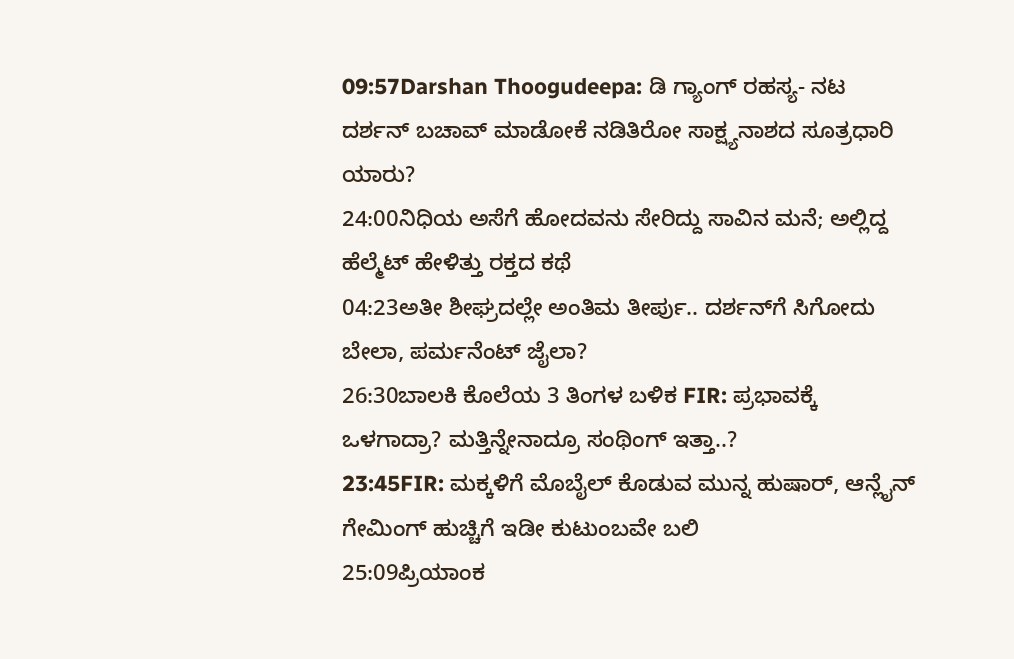09:57Darshan Thoogudeepa: ಡಿ ಗ್ಯಾಂಗ್ ರಹಸ್ಯ- ನಟ ದರ್ಶನ್ ಬಚಾವ್ ಮಾಡೋಕೆ ನಡಿತಿರೋ ಸಾಕ್ಷ್ಯನಾಶದ ಸೂತ್ರಧಾರಿ ಯಾರು?
24:00ನಿಧಿಯ ಅಸೆಗೆ ಹೋದವನು ಸೇರಿದ್ದು ಸಾವಿನ ಮನೆ; ಅಲ್ಲಿದ್ದ ಹೆಲ್ಮೆಟ್ ಹೇಳಿತ್ತು ರಕ್ತದ ಕಥೆ
04:23ಅತೀ ಶೀಘ್ರದಲ್ಲೇ ಅಂತಿಮ ತೀರ್ಪು.. ದರ್ಶನ್‌ಗೆ ಸಿಗೋದು ಬೇಲಾ, ಪರ್ಮನೆಂಟ್ ಜೈಲಾ?
26:30ಬಾಲಕಿ ಕೊಲೆಯ 3 ತಿಂಗಳ ಬಳಿಕ FIR: ಪ್ರಭಾವಕ್ಕೆ ಒಳಗಾದ್ರಾ? ಮತ್ತಿನ್ನೇನಾದ್ರೂ ಸಂಥಿಂಗ್ ಇತ್ತಾ..?
23:45FIR: ಮಕ್ಕಳಿಗೆ ಮೊಬೈಲ್ ಕೊಡುವ ಮುನ್ನ ಹುಷಾರ್, ಆನ್ಲೈನ್ ಗೇಮಿಂಗ್ ಹುಚ್ಚಿಗೆ ಇಡೀ ಕುಟುಂಬವೇ ಬಲಿ
25:09ಪ್ರಿಯಾಂಕ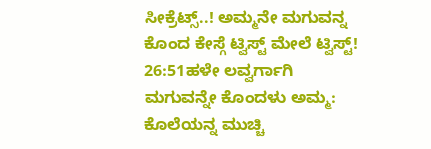ಸೀಕ್ರೆಟ್ಸ್..! ಅಮ್ಮನೇ ಮಗುವನ್ನ ಕೊಂದ ಕೇಸ್ಗೆ ಟ್ವಿಸ್ಟ್ ಮೇಲೆ ಟ್ವಿಸ್ಟ್!
26:51ಹಳೇ ಲವ್ವರ್ಗಾಗಿ ಮಗುವನ್ನೇ ಕೊಂದಳು ಅಮ್ಮ: ಕೊಲೆಯನ್ನ ಮುಚ್ಚಿ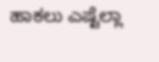ಹಾಕಲು ಎಷ್ಟೆಲ್ಲಾ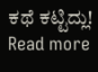ಕಥೆ ಕಟ್ಟಿದ್ಲು!
Read more